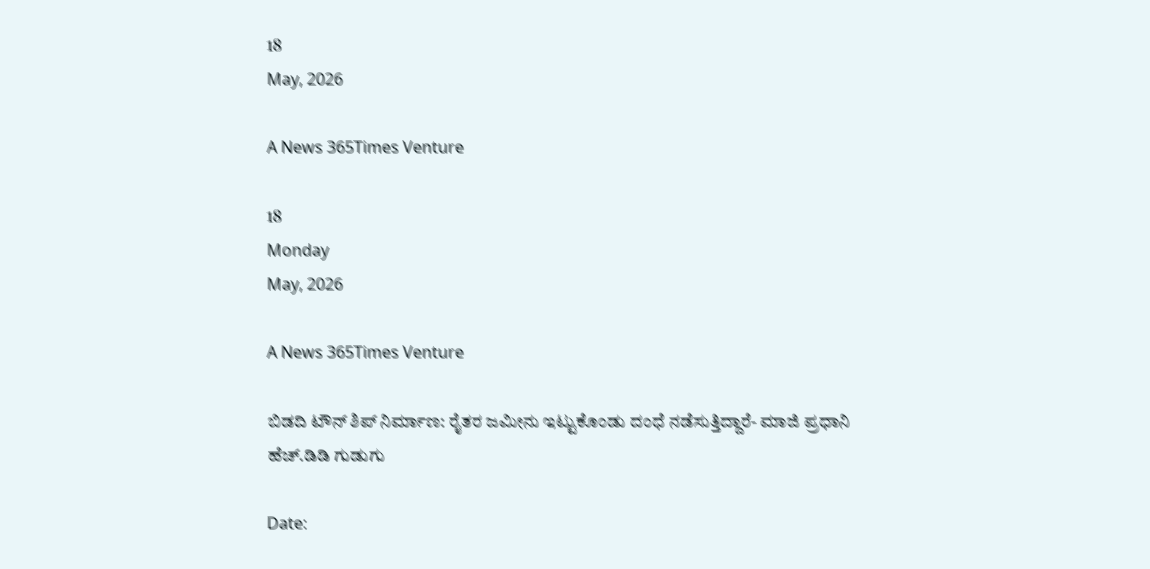18
May, 2026

A News 365Times Venture

18
Monday
May, 2026

A News 365Times Venture

ಬಿಡದಿ ಟೌನ್ ಶಿಪ್ ನಿರ್ಮಾಣ: ರೈತರ ಜಮೀನು ಇಟ್ಟುಕೊಂಡು ದಂಧೆ ನಡೆಸುತ್ತಿದ್ದಾರೆ- ಮಾಜಿ ಪ್ರಧಾನಿ ಹೆಚ್.ಡಿಡಿ ಗುಡುಗು

Date: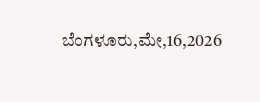ಬೆಂಗಳೂರು,ಮೇ,16,2026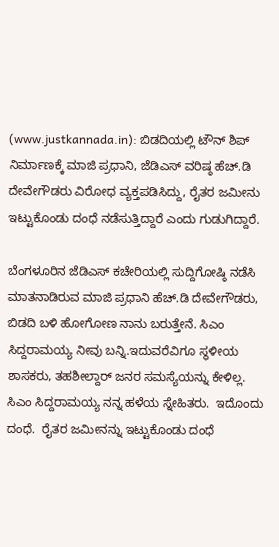(www.justkannada.in): ಬಿಡದಿಯಲ್ಲಿ ಟೌನ್ ಶಿಪ್ ನಿರ್ಮಾಣಕ್ಕೆ ಮಾಜಿ ಪ್ರಧಾನಿ, ಜೆಡಿಎಸ್ ವರಿಷ್ಠ ಹೆಚ್.ಡಿ ದೇವೇಗೌಡರು ವಿರೋಧ ವ್ಯಕ್ತಪಡಿಸಿದ್ದು, ರೈತರ ಜಮೀನು ಇಟ್ಟುಕೊಂಡು ದಂಧೆ ನಡೆಸುತ್ತಿದ್ದಾರೆ ಎಂದು ಗುಡುಗಿದ್ದಾರೆ.

ಬೆಂಗಳೂರಿನ ಜೆಡಿಎಸ್ ಕಚೇರಿಯಲ್ಲಿ ಸುದ್ದಿಗೋಷ್ಠಿ ನಡೆಸಿ ಮಾತನಾಡಿರುವ ಮಾಜಿ ಪ್ರಧಾನಿ ಹೆಚ್.ಡಿ ದೇವೇಗೌಡರು, ಬಿಡದಿ ಬಳಿ ಹೋಗೋಣ ನಾನು ಬರುತ್ತೇನೆ. ಸಿಎಂ ಸಿದ್ದರಾಮಯ್ಯ ನೀವು ಬನ್ನಿ.ಇದುವರೆವಿಗೂ ಸ್ಥಳೀಯ ಶಾಸಕರು, ತಹಶೀಲ್ದಾರ್ ಜನರ ಸಮಸ್ಯೆಯನ್ನು ಕೇಳಿಲ್ಲ. ಸಿಎಂ ಸಿದ್ದರಾಮಯ್ಯ ನನ್ನ ಹಳೆಯ ಸ್ನೇಹಿತರು.  ಇದೊಂದು ದಂಧೆ.  ರೈತರ ಜಮೀನನ್ನು ಇಟ್ಟುಕೊಂಡು ದಂಧೆ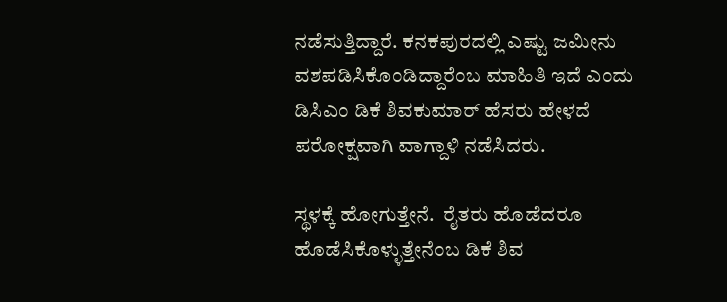ನಡೆಸುತ್ತಿದ್ದಾರೆ. ಕನಕಪುರದಲ್ಲಿ ಎಷ್ಟು ಜಮೀನು ವಶಪಡಿಸಿಕೊಂಡಿದ್ದಾರೆಂಬ ಮಾಹಿತಿ ಇದೆ ಎಂದು  ಡಿಸಿಎಂ ಡಿಕೆ ಶಿವಕುಮಾರ್ ಹೆಸರು ಹೇಳದೆ ಪರೋಕ್ಷವಾಗಿ ವಾಗ್ದಾಳಿ ನಡೆಸಿದರು.

ಸ್ಥಳಕ್ಕೆ ಹೋಗುತ್ತೇನೆ.  ರೈತರು ಹೊಡೆದರೂ ಹೊಡೆಸಿಕೊಳ್ಳುತ್ತೇನೆಂಬ ಡಿಕೆ ಶಿವ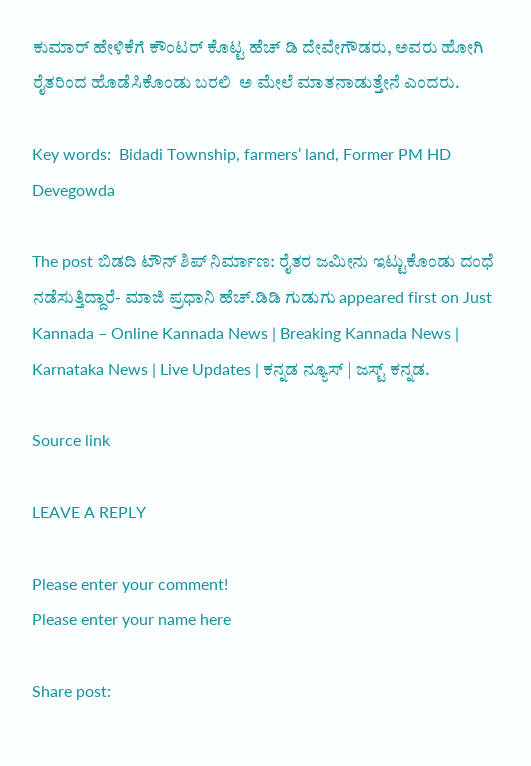ಕುಮಾರ್ ಹೇಳಿಕೆಗೆ ಕೌಂಟರ್ ಕೊಟ್ಟ ಹೆಚ್ ಡಿ ದೇವೇಗೌಡರು, ಅವರು ಹೋಗಿ ರೈತರಿಂದ ಹೊಡೆಸಿಕೊಂಡು ಬರಲಿ  ಅ ಮೇಲೆ ಮಾತನಾಡುತ್ತೇನೆ ಎಂದರು.

Key words:  Bidadi Township, farmers’ land, Former PM HD Devegowda

The post ಬಿಡದಿ ಟೌನ್ ಶಿಪ್ ನಿರ್ಮಾಣ: ರೈತರ ಜಮೀನು ಇಟ್ಟುಕೊಂಡು ದಂಧೆ ನಡೆಸುತ್ತಿದ್ದಾರೆ- ಮಾಜಿ ಪ್ರಧಾನಿ ಹೆಚ್.ಡಿಡಿ ಗುಡುಗು appeared first on Just Kannada – Online Kannada News | Breaking Kannada News | Karnataka News | Live Updates | ಕನ್ನಡ ನ್ಯೂಸ್ | ಜಸ್ಟ್ ಕನ್ನಡ.

Source link

LEAVE A REPLY

Please enter your comment!
Please enter your name here

Share post: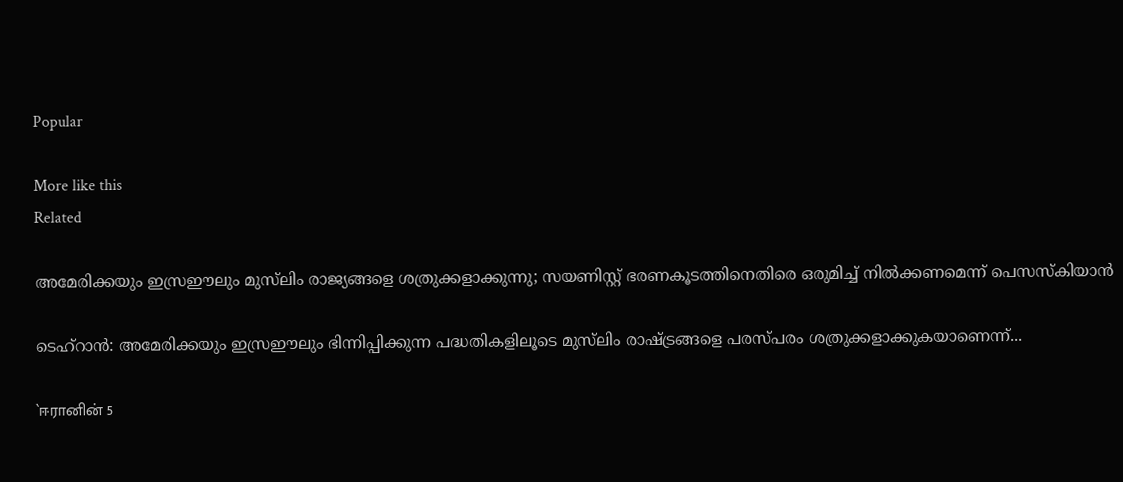Popular

More like this
Related

അമേരിക്കയും ഇസ്രഈലും മുസ്‌ലിം രാജ്യങ്ങളെ ശത്രുക്കളാക്കുന്നു; സയണിസ്റ്റ് ഭരണകൂടത്തിനെതിരെ ഒരുമിച്ച് നില്‍ക്കണമെന്ന് പെസസ്‌കിയാന്‍

ടെഹ്‌റാന്‍: അമേരിക്കയും ഇസ്രഈലും ഭിന്നിപ്പിക്കുന്ന പദ്ധതികളിലൂടെ മുസ്‌ലിം രാഷ്ട്രങ്ങളെ പരസ്പരം ശത്രുക്കളാക്കുകയാണെന്ന്...

`ஈரானின் 5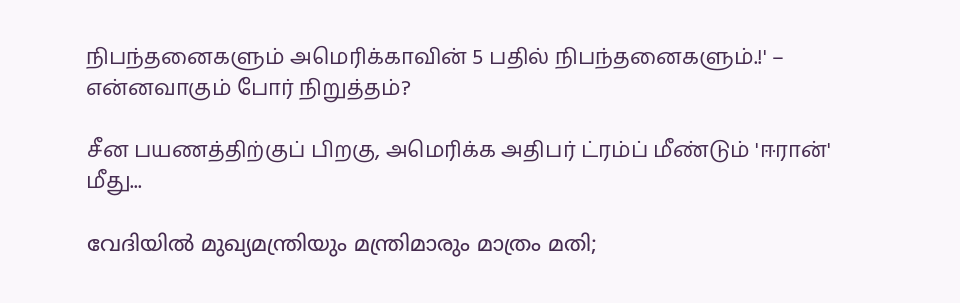நிபந்தனைகளும் அமெரிக்காவின் 5 பதில் நிபந்தனைகளும்.!' – என்னவாகும் போர் நிறுத்தம்?

சீன பயணத்திற்குப் பிறகு, அமெரிக்க அதிபர் ட்ரம்ப் மீண்டும் 'ஈரான்' மீது...

വേദിയിൽ മുഖ്യമന്ത്രിയും മന്ത്രിമാരും മാത്രം മതി;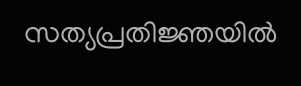സത്യപ്രതിജ്ഞയിൽ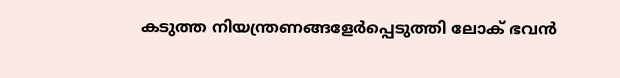കടുത്ത നിയന്ത്രണങ്ങളേർപ്പെടുത്തി ലോക് ഭവൻ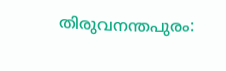തിരുവനന്തപുരം: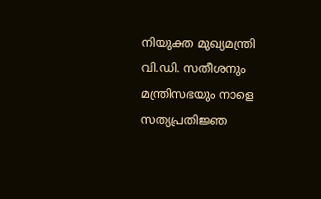നിയുക്ത മുഖ്യമന്ത്രി വി.ഡി. സതീശനും മന്ത്രിസഭയും നാളെ സത്യപ്രതിജ്ഞ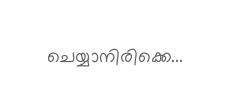ചെയ്യാനിരിക്കെ...